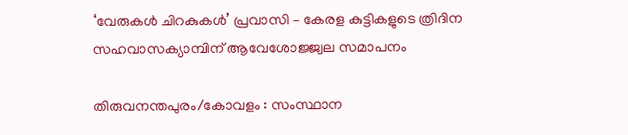‘വേരുകള്‍ ചിറകുകള്‍’ പ്രവാസി – കേരള കുട്ടികളുടെ ത്രിദിന സഹവാസക്യാമ്പിന് ആവേശോജ്ജ്വല സമാപനം

തിരുവനന്തപുരം/കോവളം : സംസ്ഥാന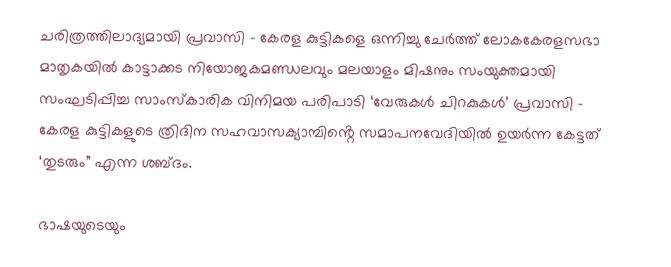ചരിത്രത്തിലാദ്യമായി പ്രവാസി – കേരള കുട്ടികളെ ഒന്നിച്ചു ചേർത്ത് ലോകകേരളസഭാ മാതൃകയിൽ കാട്ടാക്കട നിയോജകമണ്ഡലവും മലയാളം മിഷനും സംയുക്തമായി സംഘടിപ്പിച്ച സാംസ്‌കാരിക വിനിമയ പരിപാടി ‘വേരുകള്‍ ചിറകുകള്‍’ പ്രവാസി – കേരള കുട്ടികളുടെ ത്രിദിന സഹവാസക്യാമ്പിൻ്റെ സമാപനവേദിയിൽ ഉയർന്ന കേട്ടത് ‘തുടരും” എന്ന ശബ്ദം.

ഭാഷയുടെയും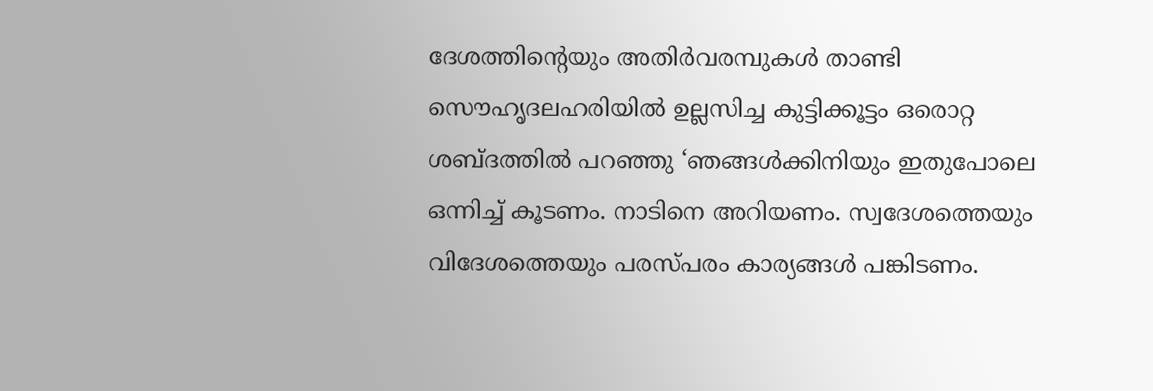ദേശത്തിൻ്റെയും അതിർവരമ്പുകൾ താണ്ടി സൌഹൃദലഹരിയിൽ ഉല്ലസിച്ച കുട്ടിക്കൂട്ടം ഒരൊറ്റ ശബ്ദത്തിൽ പറഞ്ഞു ‘ഞങ്ങൾക്കിനിയും ഇതുപോലെ ഒന്നിച്ച് കൂടണം. നാടിനെ അറിയണം. സ്വദേശത്തെയും വിദേശത്തെയും പരസ്പരം കാര്യങ്ങൾ പങ്കിടണം.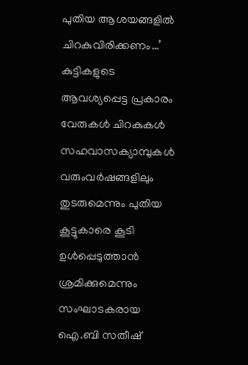പുതിയ ആശയങ്ങളിൽ ചിറകുവിരിക്കണം…’ കുട്ടികളുടെ ആവശ്യപ്പെട്ട പ്രകാരം വേരുകൾ ചിറകുകൾ സഹവാസക്യാമ്പുകൾ വരുംവർഷങ്ങളിലും തുടരുമെന്നും പുതിയ കൂട്ടുകാരെ കൂടി ഉൾപ്പെടുത്താൻ ശ്രമിക്കുമെന്നും സംഘാടകരായ ഐ.ബി സതീഷ്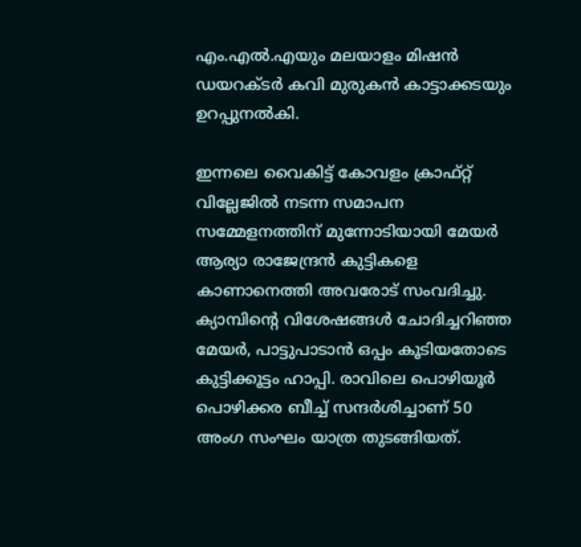എം.എൽ.എയും മലയാളം മിഷൻ ഡയറക്ടർ കവി മുരുകൻ കാട്ടാക്കടയും ഉറപ്പുനൽകി.

ഇന്നലെ വൈകിട്ട് കോവളം ക്രാഫ്റ്റ് വില്ലേജിൽ നടന്ന സമാപന സമ്മേളനത്തിന് മുന്നോടിയായി മേയർ ആര്യാ രാജേന്ദ്രൻ കുട്ടികളെ കാണാനെത്തി അവരോട് സംവദിച്ചു. ക്യാമ്പിന്റെ വിശേഷങ്ങൾ ചോദിച്ചറിഞ്ഞ മേയർ, പാട്ടുപാടാൻ ഒപ്പം കൂടിയതോടെ കുട്ടിക്കൂട്ടം ഹാപ്പി. രാവിലെ പൊഴിയൂർ പൊഴിക്കര ബീച്ച് സന്ദർശിച്ചാണ് 50 അംഗ സംഘം യാത്ര തുടങ്ങിയത്.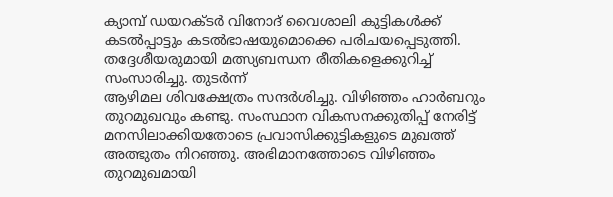ക്യാമ്പ് ഡയറക്ടർ വിനോദ് വൈശാലി കുട്ടികൾക്ക് കടൽപ്പാട്ടും കടൽഭാഷയുമൊക്കെ പരിചയപ്പെടുത്തി. തദ്ദേശീയരുമായി മത്സ്യബന്ധന രീതികളെക്കുറിച്ച് സംസാരിച്ചു. തുടർന്ന്
ആഴിമല ശിവക്ഷേത്രം സന്ദർശിച്ചു. വിഴിഞ്ഞം ഹാർബറും തുറമുഖവും കണ്ടു. സംസ്ഥാന വികസനക്കുതിപ്പ് നേരിട്ട് മനസിലാക്കിയതോടെ പ്രവാസിക്കുട്ടികളുടെ മുഖത്ത് അത്ഭുതം നിറഞ്ഞു. അഭിമാനത്തോടെ വിഴിഞ്ഞം തുറമുഖമായി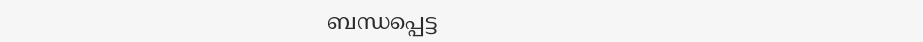ബന്ധപ്പെട്ട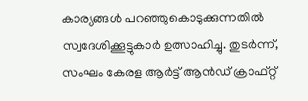കാര്യങ്ങൾ പറഞ്ഞുകൊടുക്കുന്നതിൽ സ്വദേശിക്കൂട്ടുകാർ ഉത്സാഹിച്ചു. തുടർന്ന്, സംഘം കേരള ആർട്ട്‌ ആൻഡ് ക്രാഫ്റ്റ്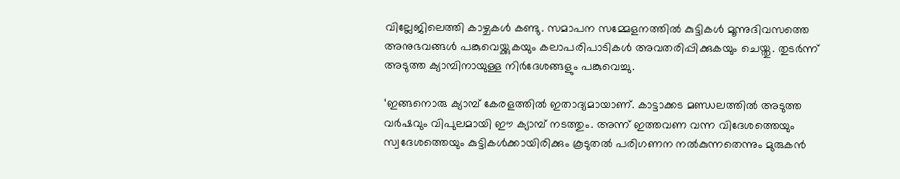വില്ലേജിലെത്തി കാഴ്ചകൾ കണ്ടു. സമാപന സമ്മേളനത്തിൽ കുട്ടികൾ മൂന്നുദിവസത്തെ അനുഭവങ്ങൾ പങ്കുവെയ്ക്കുകയും കലാപരിപാടികൾ അവതരിപ്പിക്കുകയും ചെയ്തു. തുടർന്ന് അടുത്ത ക്യാമ്പിനായുള്ള നിർദേശങ്ങളും പങ്കുവെച്ചു.

‘ഇങ്ങനൊരു ക്യാമ്പ് കേരളത്തിൽ ഇതാദ്യമായാണ്. കാട്ടാക്കട മണ്ഡലത്തിൽ അടുത്ത വർഷവും വിപുലമായി ഈ ക്യാമ്പ് നടത്തും. അന്ന് ഇത്തവണ വന്ന വിദേശത്തെയും സ്വദേശത്തെയും കുട്ടികൾക്കായിരിക്കും കൂടുതൽ പരിഗണന നൽകുന്നതെന്നും മുരുകൻ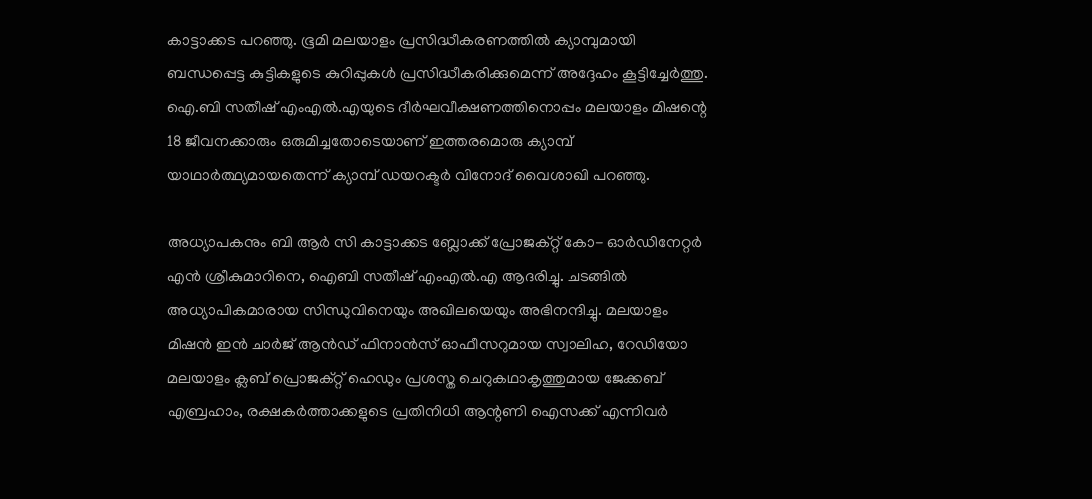കാട്ടാക്കട പറഞ്ഞു. ഭൂമി മലയാളം പ്രസിദ്ധീകരണത്തിൽ ക്യാമ്പുമായി ബന്ധപ്പെട്ട കുട്ടികളുടെ കുറിപ്പുകൾ പ്രസിദ്ധീകരിക്കുമെന്ന് അദ്ദേഹം കൂട്ടിച്ചേർത്തു.
ഐ.ബി സതീഷ് എംഎല്‍.എയുടെ ദീർഘവീക്ഷണത്തിനൊപ്പം മലയാളം മിഷന്റെ 18 ജീവനക്കാരും ഒരുമിച്ചതോടെയാണ് ഇത്തരമൊരു ക്യാമ്പ് യാഥാർത്ഥ്യമായതെന്ന് ക്യാമ്പ് ഡയറക്ടർ വിനോദ് വൈശാഖി പറഞ്ഞു.

അധ്യാപകനും ബി ആർ സി കാട്ടാക്കട ബ്ലോക്ക് പ്രോജക്റ്റ് കോ- ഓർഡിനേറ്റർ എൻ ശ്രീകുമാറിനെ, ഐബി സതീഷ് എംഎല്‍.എ ആദരിച്ചു. ചടങ്ങിൽ അധ്യാപികമാരായ സിന്ധുവിനെയും അഖിലയെയും അഭിനന്ദിച്ചു. മലയാളം മിഷൻ ഇൻ ചാർജ് ആൻഡ് ഫിനാൻസ് ഓഫീസറുമായ സ്വാലിഹ, റേഡിയോ മലയാളം ക്ലബ്‌ പ്രൊജക്റ്റ്‌ ഹെഡും പ്രശസ്ത ചെറുകഥാകൃത്തുമായ ജേക്കബ് എബ്രഹാം, രക്ഷകർത്താക്കളുടെ പ്രതിനിധി ആന്റണി ഐസക്ക് എന്നിവർ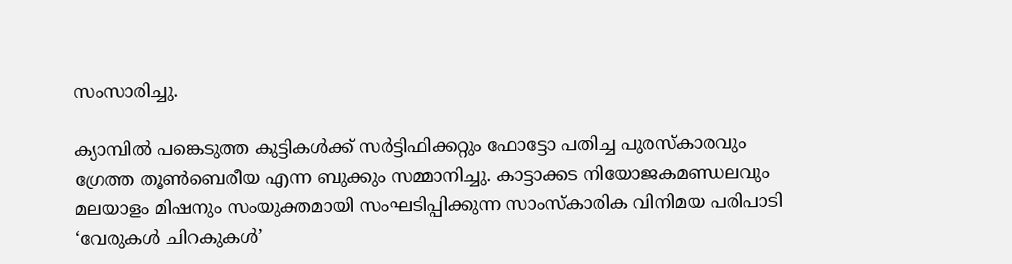സംസാരിച്ചു.

ക്യാമ്പിൽ പങ്കെടുത്ത കുട്ടികൾക്ക് സർട്ടിഫിക്കറ്റും ഫോട്ടോ പതിച്ച പുരസ്‌കാരവും ഗ്രേത്ത തൂൺബെരീയ എന്ന ബുക്കും സമ്മാനിച്ചു. കാട്ടാക്കട നിയോജകമണ്ഡലവും മലയാളം മിഷനും സംയുക്തമായി സംഘടിപ്പിക്കുന്ന സാംസ്‌കാരിക വിനിമയ പരിപാടി ‘വേരുകള്‍ ചിറകുകള്‍’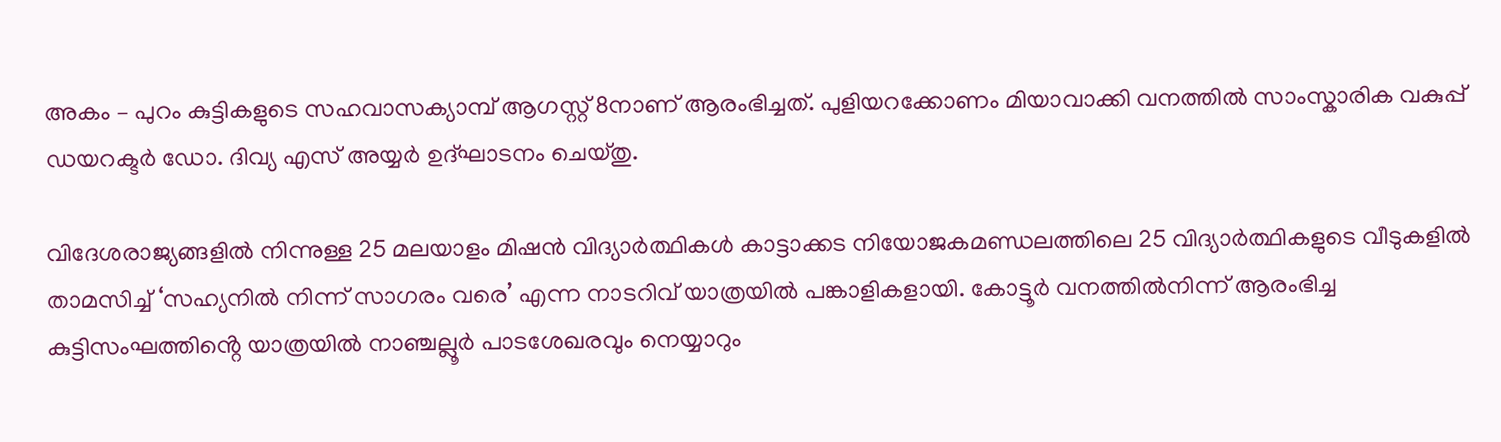അകം – പുറം കുട്ടികളുടെ സഹവാസക്യാമ്പ് ആഗസ്റ്റ് 8നാണ് ആരംഭിച്ചത്. പുളിയറക്കോണം മിയാവാക്കി വനത്തില്‍ സാംസ്കാരിക വകുപ്പ് ഡയറക്ടർ ഡോ. ദിവ്യ എസ്‌ അയ്യർ ഉദ്ഘാടനം ചെയ്തു.

വിദേശരാജ്യങ്ങളില്‍ നിന്നുള്ള 25 മലയാളം മിഷന്‍ വിദ്യാര്‍ത്ഥികള്‍ കാട്ടാക്കട നിയോജകമണ്ഡലത്തിലെ 25 വിദ്യാര്‍ത്ഥികളുടെ വീടുകളില്‍ താമസിച്ച് ‘സഹ്യനില്‍ നിന്ന് സാഗരം വരെ’ എന്ന നാടറിവ് യാത്രയില്‍ പങ്കാളികളായി. കോട്ടൂർ വനത്തിൽനിന്ന്‌ ആരംഭിച്ച കുട്ടിസംഘത്തിൻ്റെ യാത്രയിൽ നാഞ്ചല്ലൂർ പാടശേഖരവും നെയ്യാറും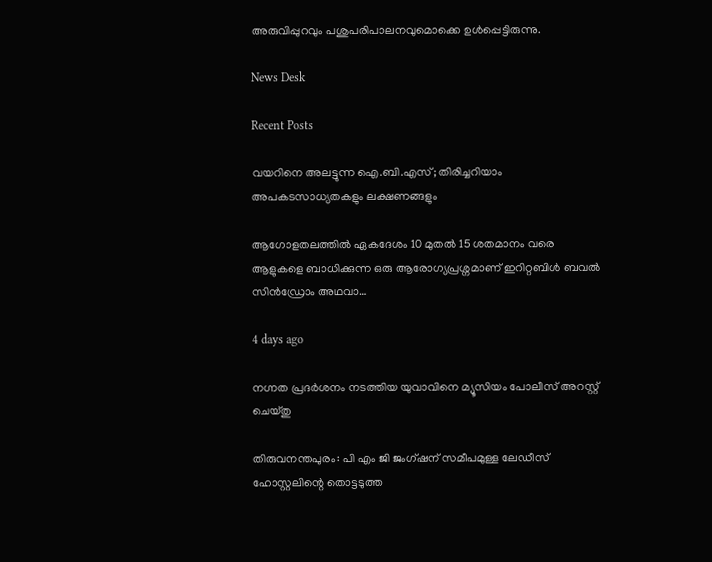അരുവിപ്പുറവും പശുപരിപാലനവുമൊക്കെ ഉൾപ്പെട്ടിരുന്നു.

News Desk

Recent Posts

വയറിനെ അലട്ടുന്ന ഐ.ബി.എസ്; തിരിച്ചറിയാം അപകടസാധ്യതകളും ലക്ഷണങ്ങളും

ആഗോളതലത്തിൽ ഏകദേശം 10 മുതൽ 15 ശതമാനം വരെ ആളുകളെ ബാധിക്കുന്ന ഒരു ആരോഗ്യപ്രശ്നമാണ് ഇറിറ്റബിൾ ബവൽ സിൻഡ്രോം അഥവാ…

4 days ago

നഗ്നത പ്രദർശനം നടത്തിയ യുവാവിനെ മ്യൂസിയം പോലീസ് അറസ്റ്റ് ചെയ്തു

തിരുവനന്തപുരം: പി എം ജി ജംഗ്ഷന് സമീപമുള്ള ലേഡീസ് ഹോസ്റ്റലിന്റെ തൊട്ടടുത്ത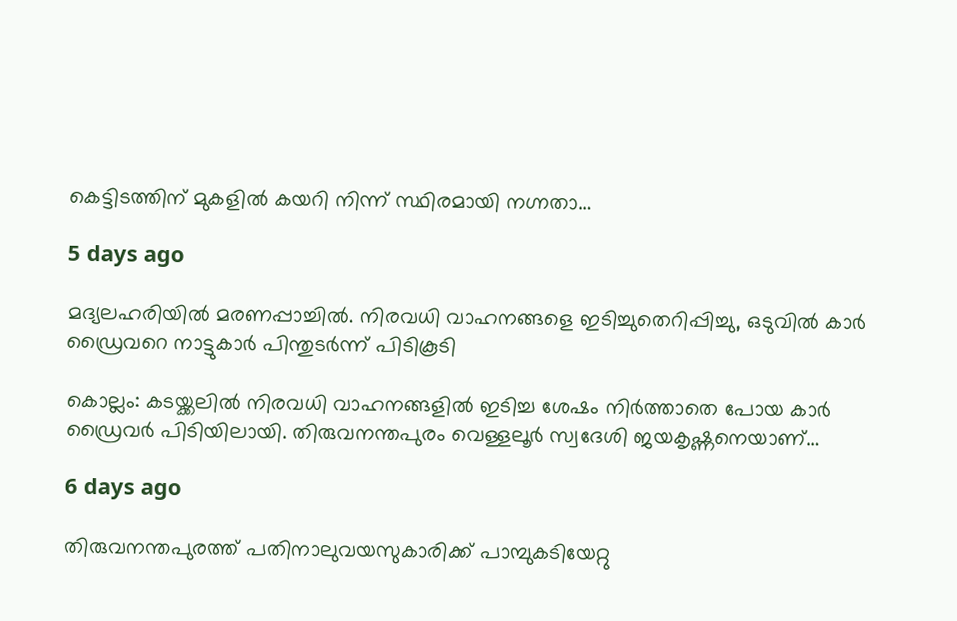കെട്ടിടത്തിന് മുകളിൽ കയറി നിന്ന് സ്ഥിരമായി നഗ്നതാ…

5 days ago

മദ്യലഹരിയിൽ മരണപ്പാച്ചിൽ. നിരവധി വാഹനങ്ങളെ ഇടിച്ചുതെറിപ്പിച്ചു, ഒടുവിൽ കാർ ഡ്രൈവറെ നാട്ടുകാർ പിന്തുടർന്ന് പിടികൂടി

കൊല്ലം: കടയ്ക്കലിൽ നിരവധി വാഹനങ്ങളിൽ ഇടിച്ച ശേഷം നിർത്താതെ പോയ കാർ ഡ്രൈവർ പിടിയിലായി. തിരുവനന്തപുരം വെള്ളലൂർ സ്വദേശി ജയകൃഷ്ണനെയാണ്…

6 days ago

തിരുവനന്തപുരത്ത് പതിനാലുവയസുകാരിക്ക് പാമ്പുകടിയേറ്റു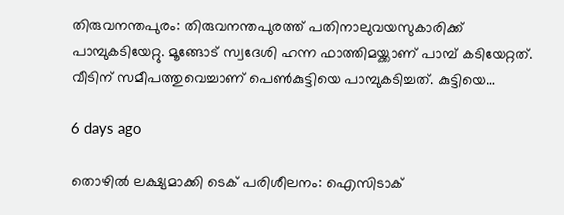തിരുവനന്തപുരം: തിരുവനന്തപുരത്ത് പതിനാലുവയസുകാരിക്ക് പാമ്പുകടിയേറ്റു. മൂങ്ങോട് സ്വദേശി ഹന്ന ഫാത്തിമയ്ക്കാണ് പാമ്പ് കടിയേറ്റത്. വീടിന് സമീപത്തുവെച്ചാണ് പെണ്‍കുട്ടിയെ പാമ്പുകടിച്ചത്. കുട്ടിയെ…

6 days ago

തൊഴിൽ ലക്ഷ്യമാക്കി ടെക് പരിശീലനം: ഐസിടാക്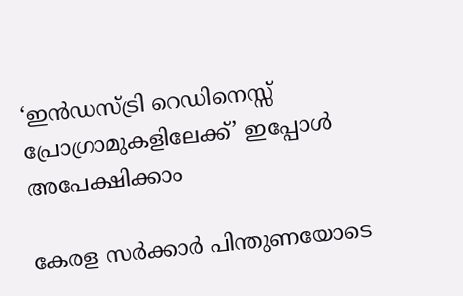‘ഇൻഡസ്ട്രി റെഡിനെസ്സ് പ്രോഗ്രാമുകളിലേക്ക്’ ഇപ്പോൾ അപേക്ഷിക്കാം

കേരള സർക്കാർ പിന്തുണയോടെ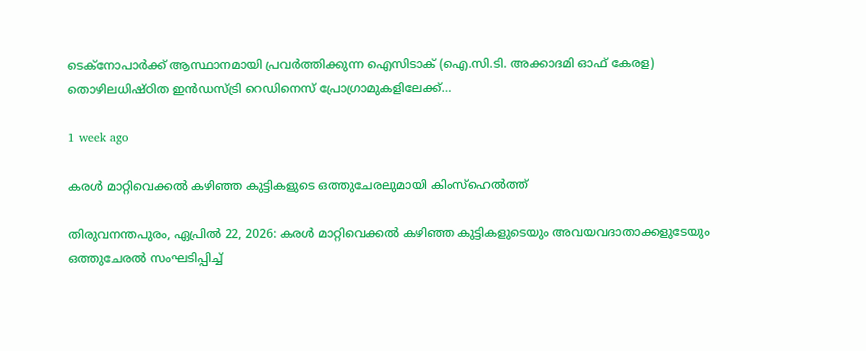ടെക്‌നോപാർക്ക് ആസ്ഥാനമായി പ്രവർത്തിക്കുന്ന ഐസിടാക് (ഐ.സി.ടി. അക്കാദമി ഓഫ് കേരള) തൊഴിലധിഷ്ഠിത ഇൻഡസ്ട്രി റെഡിനെസ് പ്രോഗ്രാമുകളിലേക്ക്…

1 week ago

കരൾ മാറ്റിവെക്കൽ കഴിഞ്ഞ കുട്ടികളുടെ ഒത്തുചേരലുമായി കിംസ്ഹെൽത്ത്

തിരുവനന്തപുരം, ഏപ്രിൽ 22, 2026: കരൾ മാറ്റിവെക്കൽ കഴിഞ്ഞ കുട്ടികളുടെയും അവയവദാതാക്കളുടേയും ഒത്തുചേരൽ സംഘടിപ്പിച്ച്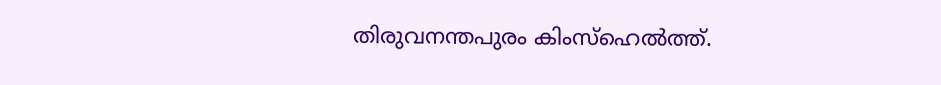തിരുവനന്തപുരം കിംസ്ഹെൽത്ത്.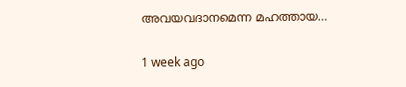അവയവദാനമെന്ന മഹത്തായ…

1 week ago